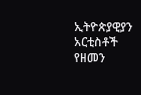ኢትዮጵያዊያን አርቲስቶች የዘመን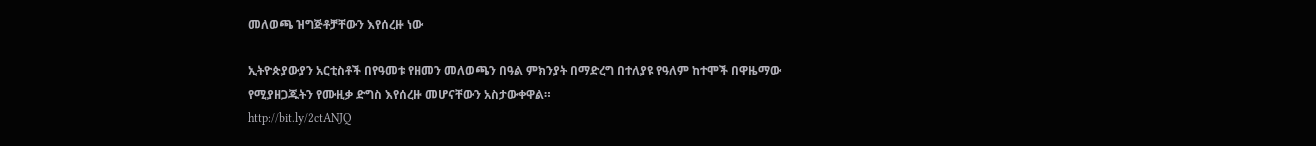መለወጫ ዝግጅቶቻቸውን እየሰረዙ ነው

ኢትዮጵያውያን አርቲስቶች በየዓመቱ የዘመን መለወጫን በዓል ምክንያት በማድረግ በተለያዩ የዓለም ከተሞች በዋዜማው የሚያዘጋጁትን የሙዚቃ ድግስ እየሰረዙ መሆናቸውን አስታውቀዋል።
http://bit.ly/2ctANJQ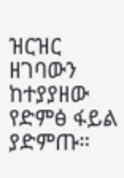ዝርዝር ዘገባውን ከተያያዘው የድምፅ ፋይል ያድምጡ።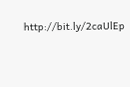http://bit.ly/2caUlEp